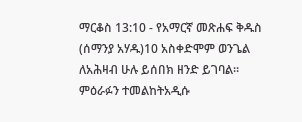ማርቆስ 13:10 - የአማርኛ መጽሐፍ ቅዱስ (ሰማንያ አሃዱ)10 አስቀድሞም ወንጌል ለአሕዛብ ሁሉ ይሰበክ ዘንድ ይገባል። ምዕራፉን ተመልከትአዲሱ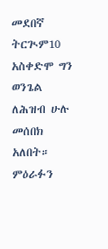መደበኛ ትርጒም10 አስቀድሞ ግን ወንጌል ለሕዝብ ሁሉ መሰበክ አለበት። ምዕራፉን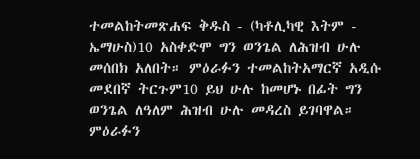ተመልከትመጽሐፍ ቅዱስ - (ካቶሊካዊ እትም - ኤማሁስ)10 አስቀድሞ ግን ወንጌል ለሕዝብ ሁሉ መሰበክ አለበት። ምዕራፉን ተመልከትአማርኛ አዲሱ መደበኛ ትርጉም10 ይህ ሁሉ ከመሆኑ በፊት ግን ወንጌል ለዓለም ሕዝብ ሁሉ መዳረስ ይገባዋል። ምዕራፉን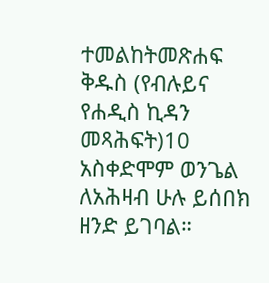ተመልከትመጽሐፍ ቅዱስ (የብሉይና የሐዲስ ኪዳን መጻሕፍት)10 አስቀድሞም ወንጌል ለአሕዛብ ሁሉ ይሰበክ ዘንድ ይገባል።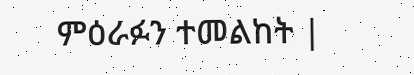ምዕራፉን ተመልከት |